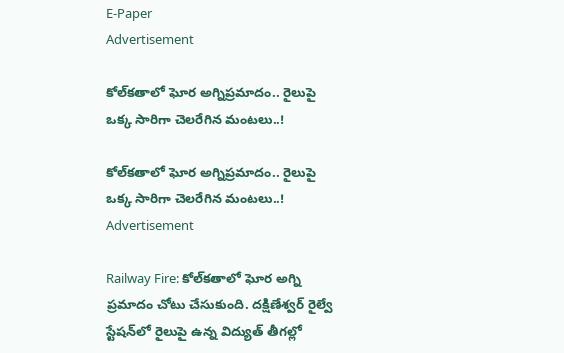E-Paper
Advertisement

కోల్‌కతాలో ఘోర అగ్నిప్రమాదం.. రైలుపై ఒక్క సారిగా చెలరేగిన మంటలు..!

కోల్‌కతాలో ఘోర అగ్నిప్రమాదం.. రైలుపై ఒక్క సారిగా చెలరేగిన మంటలు..!
Advertisement

Railway Fire: కోల్‌కతాలో ఘోర అగ్ని ప్రమాదం చోటు చేసుకుంది. దక్షిణేశ్వర్ రైల్వే స్టేషన్‌లో రైలుపై ఉన్న విద్యుత్ తీగల్లో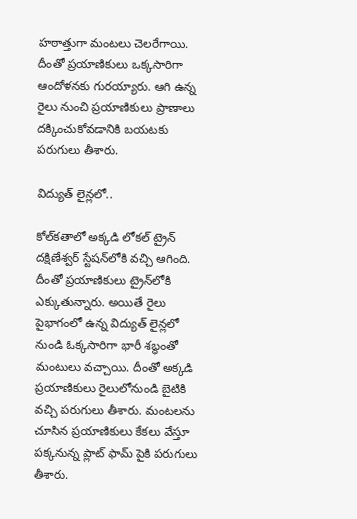హఠాత్తుగా మంటలు చెలరేగాయి. దీంతో ప్రయాణికులు ఒక్కసారిగా ఆందోళనకు గురయ్యారు. ఆగి ఉన్న రైలు నుంచి ప్రయాణికులు ప్రాణాలు దక్కించుకోవడానికి బయటకు పరుగులు తీశారు.

విద్యుత్ లైన్లలో..

కోల్‌కతాలో అక్కడి లోకల్ ట్రైన్ దక్షిణేశ్వర్ స్టేషన్‌లోకి వచ్చి ఆగింది. దీంతో ప్రయాణికులు ట్రైన్‌లోకి ఎక్కుతున్నారు. అయితే రైలు పైభాగంలో ఉన్న విద్యుత్ లైన్లలో నుండి ఓక్కసారిగా భారీ శబ్ధంతో మంటులు వచ్చాయి. దీంతో అక్కడి ప్రయాణికులు రైలులోనుండి బైటికి వచ్చి పరుగులు తీశారు. మంటలను చూసిన ప్రయాణికులు కేకలు వేస్తూ పక్కనున్న ప్లాట్ ఫామ్ పైకి పరుగులు తీశారు.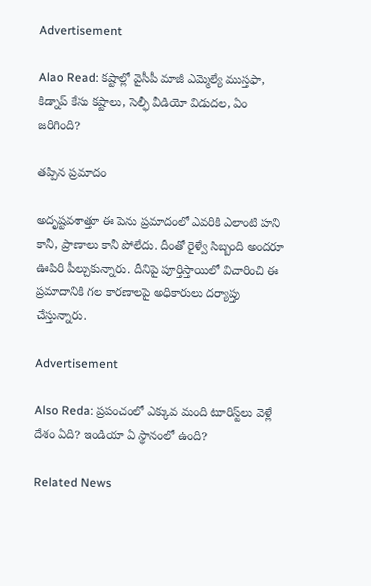Advertisement

Alao Read: కష్టాల్లో వైసీపీ మాజీ ఎమ్మెల్యే ముస్తఫా, కిడ్నాప్ కేసు కష్టాలు, సెల్ఫీ వీడియో విడుదల, ఏం జరిగింది?

తప్పిన ప్రమాదం

అదృష్టవశాత్తూ ఈ పెను ప్రమాదంలో ఎవరికి ఎలాంటి హని కానీ, ప్రాణాలు కానీ పోలేదు. దీంతో రైళ్వే సిబ్బంది అందరూ ఊపిరి పీల్చుకున్నారు. దీనిపై పూర్తిస్తాయిలో విచారించి ఈ ప్రమాదానికి గల కారణాలపై అధికారులు దర్యాప్తు చేస్తున్నారు.

Advertisement

Also Reda: ప్రపంచంలో ఎక్కువ మంది టూరిస్ట్‌లు వెళ్లే దేశం ఏది? ఇండియా ఏ స్థానంలో ఉంది?

Related News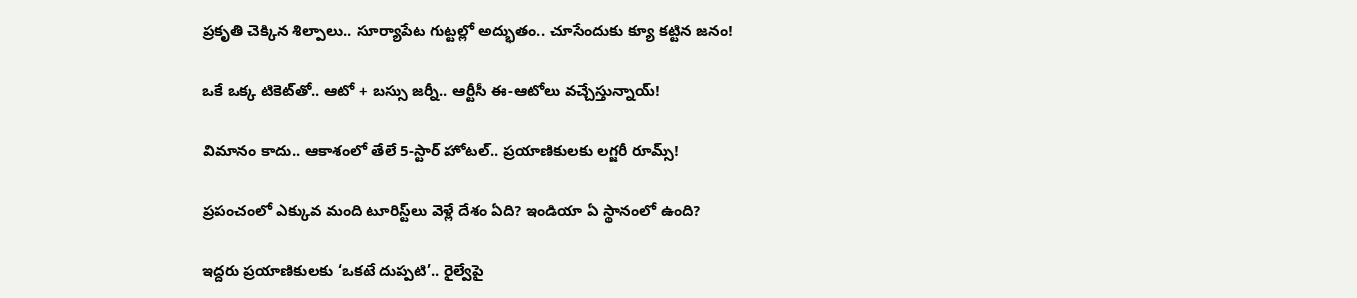ప్రకృతి చెక్కిన శిల్పాలు.. సూర్యాపేట గుట్టల్లో అద్భుతం.. చూసేందుకు క్యూ కట్టిన జనం!

ఒకే ఒక్క టికెట్‌తో.. ఆటో + బస్సు జర్నీ.. ఆర్టీసీ ఈ-ఆటోలు వచ్చేస్తున్నాయ్!

విమానం కాదు.. ఆకాశంలో తేలే 5-స్టార్ హోటల్.. ప్రయాణికులకు లగ్జరీ రూమ్స్!

ప్రపంచంలో ఎక్కువ మంది టూరిస్ట్‌లు వెళ్లే దేశం ఏది? ఇండియా ఏ స్థానంలో ఉంది?

ఇద్దరు ప్రయాణికులకు ‘ఒకటే దుప్పటి’.. రైల్వేపై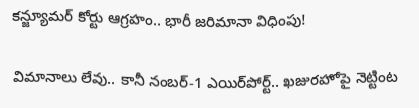కన్జ్యూమర్ కోర్టు ఆగ్రహం.. భారీ జరిమానా విధింపు!

విమానాలు లేవు.. కానీ నంబర్-1 ఎయిర్‌పోర్ట్.. ఖజురహోపై నెట్టింట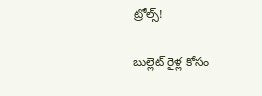ట్రోల్స్!

బుల్లెట్ రైళ్ల కోసం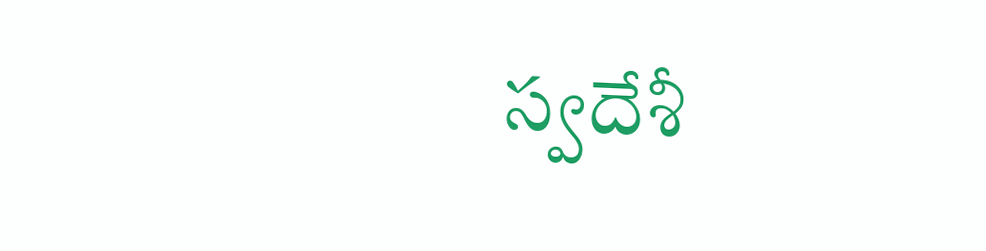స్వదేశీ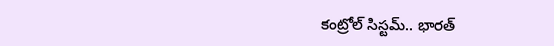కంట్రోల్ సిస్టమ్.. భారత్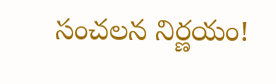సంచలన నిర్ణయం!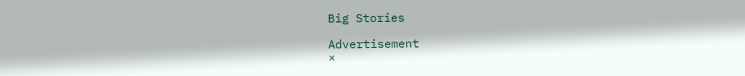Big Stories

Advertisement
×